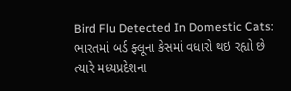Bird Flu Detected In Domestic Cats: ભારતમાં બર્ડ ફ્લૂના કેસમાં વધારો થઇ રહ્યો છે ત્યારે મધ્યપ્રદેશના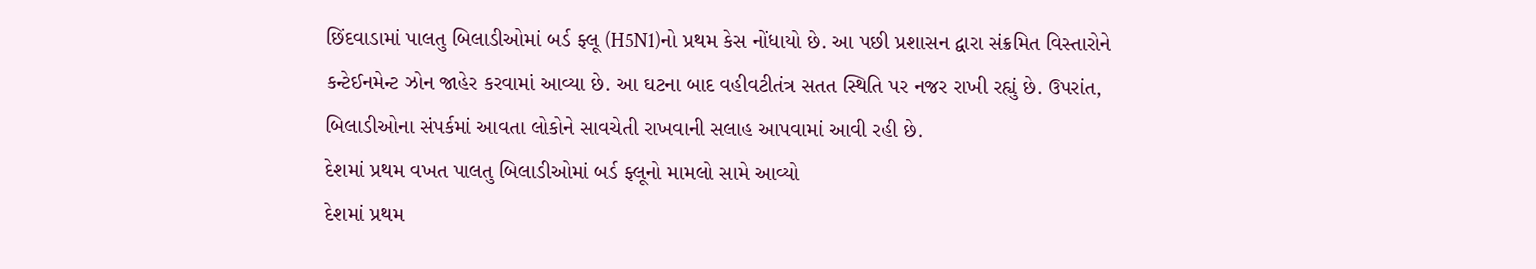છિંદવાડામાં પાલતુ બિલાડીઓમાં બર્ડ ફ્લૂ (H5N1)નો પ્રથમ કેસ નોંધાયો છે. આ પછી પ્રશાસન દ્વારા સંક્રમિત વિસ્તારોને કન્ટેઈનમેન્ટ ઝોન જાહેર કરવામાં આવ્યા છે. આ ઘટના બાદ વહીવટીતંત્ર સતત સ્થિતિ પર નજર રાખી રહ્યું છે. ઉપરાંત, બિલાડીઓના સંપર્કમાં આવતા લોકોને સાવચેતી રાખવાની સલાહ આપવામાં આવી રહી છે.
દેશમાં પ્રથમ વખત પાલતુ બિલાડીઓમાં બર્ડ ફ્લૂનો મામલો સામે આવ્યો
દેશમાં પ્રથમ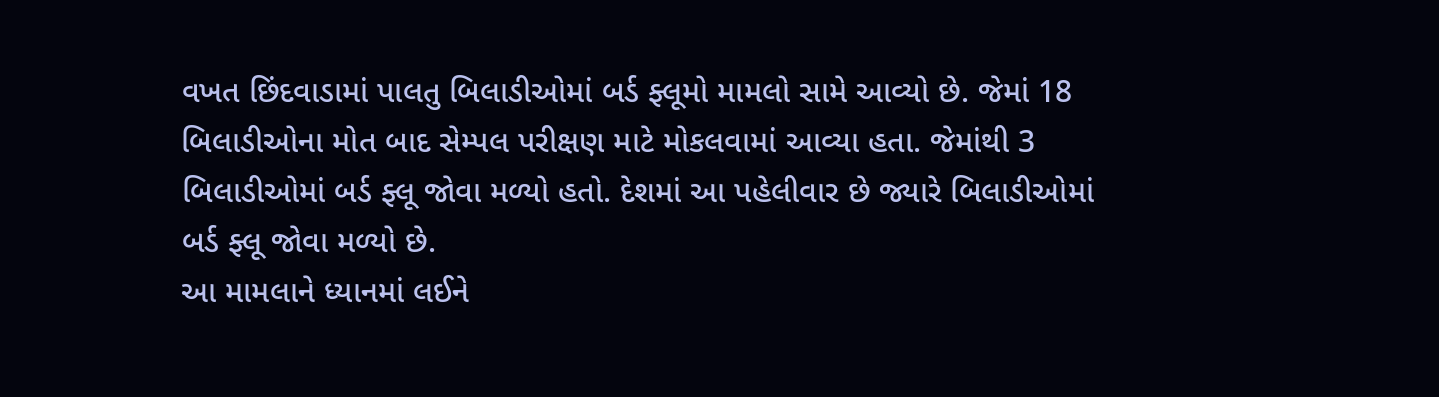વખત છિંદવાડામાં પાલતુ બિલાડીઓમાં બર્ડ ફ્લૂમો મામલો સામે આવ્યો છે. જેમાં 18 બિલાડીઓના મોત બાદ સેમ્પલ પરીક્ષણ માટે મોકલવામાં આવ્યા હતા. જેમાંથી 3 બિલાડીઓમાં બર્ડ ફ્લૂ જોવા મળ્યો હતો. દેશમાં આ પહેલીવાર છે જ્યારે બિલાડીઓમાં બર્ડ ફ્લૂ જોવા મળ્યો છે.
આ મામલાને ધ્યાનમાં લઈને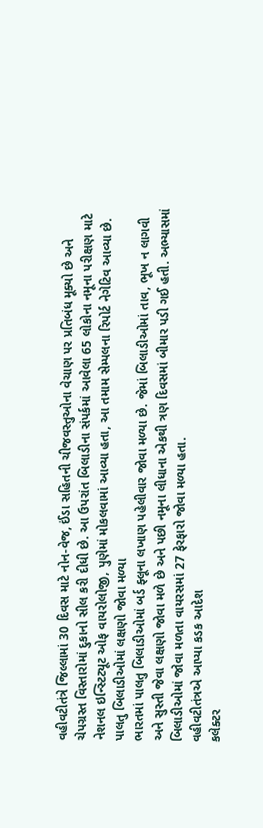વહીવટીતંત્રે જિલ્લામાં 30 દિવસ માટે નોન-વેજ, ઈંડા સહિતની ચીજવસ્તુઓના વેચાણ પર પ્રતિબંધ મૂક્યો છે અને ચેપગ્રસ્ત વિસ્તારોમાં દુકાનો સીલ કરી દીધી છે. આ ઉપરાંત બિલાડીના સંપર્કમાં આવેલા 65 લોકોના નમૂના પરીક્ષણ માટે નેશનલ ઇન્સ્ટિટ્યૂટ ઓફ વાયરોલોજી, પુણેમાં મોકલવામાં આવ્યા હતા, આ તમામ સેમ્પલના રિપોર્ટ નેગેટિવ આવ્યા છે.
પાલતુ બિલાડીઓમાં લક્ષણો જોવા મળ્યા
ભારતમાં પાલતુ બિલાડીઓમાં બર્ડ ફ્લૂના લખાણ પહેલીવાર જોવા મળ્યા છે. જેમાં બિલાડીઓમાં તાવ, ભૂખ ન લાગવી અને સુસ્તી જેવા લક્ષણો જોવા મળે છે અને પછી નમૂના લીધાના એકથી ત્રણ દિવસમાં બીમાર પડી ગઈ હતી. અભ્યાસમાં બિલાડીઓમાં જોવા મળતા વાયરસમાં 27 ફેરફારો જોવા મળ્યા હતા.
વહીવટીતંત્રએ આપ્યા કડક આદેશ
કલેક્ટર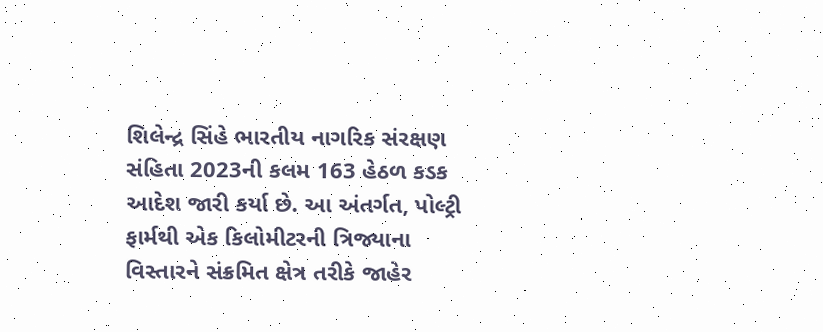શિલેન્દ્ર સિંહે ભારતીય નાગરિક સંરક્ષણ સંહિતા 2023ની કલમ 163 હેઠળ કડક આદેશ જારી કર્યા છે. આ અંતર્ગત, પોલ્ટ્રી ફાર્મથી એક કિલોમીટરની ત્રિજ્યાના વિસ્તારને સંક્રમિત ક્ષેત્ર તરીકે જાહેર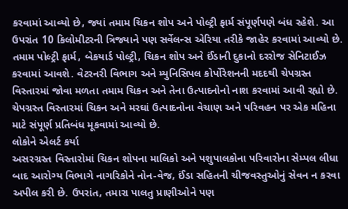કરવામાં આવ્યો છે, જ્યાં તમામ ચિકન શોપ અને પોલ્ટ્રી ફાર્મ સંપૂર્ણપણે બંધ રહેશે. આ ઉપરાંત 10 કિલોમીટરની ત્રિજ્યાને પણ સર્વેલન્સ એરિયા તરીકે જાહેર કરવામાં આવ્યો છે.
તમામ પોલ્ટ્રી ફાર્મ, બેકયાર્ડ પોલ્ટ્રી, ચિકન શોપ અને ઈંડાની દુકાનો દરરોજ સેનિટાઈઝ કરવામાં આવશે. વેટરનરી વિભાગ અને મ્યુનિસિપલ કોર્પોરેશનની મદદથી ચેપગ્રસ્ત વિસ્તારમાં જોવા મળતા તમામ ચિકન અને તેના ઉત્પાદનોનો નાશ કરવામાં આવી રહ્યો છે. ચેપગ્રસ્ત વિસ્તારમાં ચિકન અને મરઘાં ઉત્પાદનોના વેચાણ અને પરિવહન પર એક મહિના માટે સંપૂર્ણ પ્રતિબંધ મૂકવામાં આવ્યો છે.
લોકોને એલર્ટ કર્યા
અસરગ્રસ્ત વિસ્તારોમાં ચિકન શોપના માલિકો અને પશુપાલકોના પરિવારોના સેમ્પલ લીધા બાદ આરોગ્ય વિભાગે નાગરિકોને નોન-વેજ, ઈંડા સહિતની ચીજવસ્તુઓનું સેવન ન કરવા અપીલ કરી છે. ઉપરાંત, તમારા પાલતુ પ્રાણીઓને પણ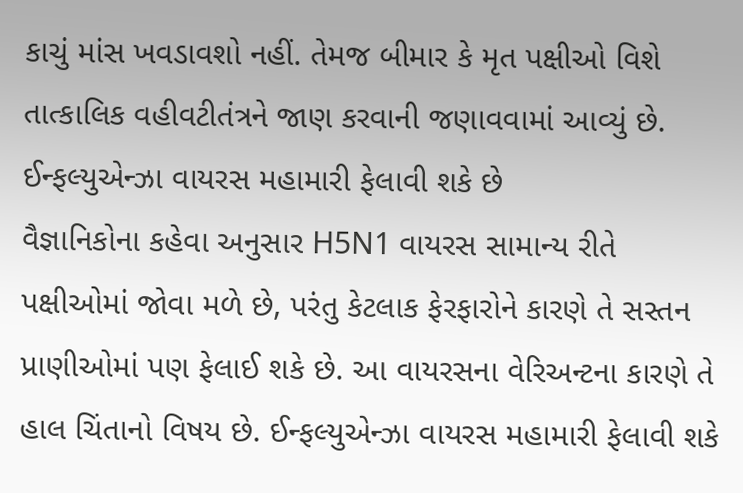કાચું માંસ ખવડાવશો નહીં. તેમજ બીમાર કે મૃત પક્ષીઓ વિશે તાત્કાલિક વહીવટીતંત્રને જાણ કરવાની જણાવવામાં આવ્યું છે.
ઈન્ફલ્યુએન્ઝા વાયરસ મહામારી ફેલાવી શકે છે
વૈજ્ઞાનિકોના કહેવા અનુસાર H5N1 વાયરસ સામાન્ય રીતે પક્ષીઓમાં જોવા મળે છે, પરંતુ કેટલાક ફેરફારોને કારણે તે સસ્તન પ્રાણીઓમાં પણ ફેલાઈ શકે છે. આ વાયરસના વેરિઅન્ટના કારણે તે હાલ ચિંતાનો વિષય છે. ઈન્ફલ્યુએન્ઝા વાયરસ મહામારી ફેલાવી શકે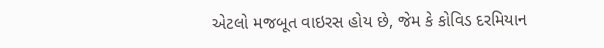એટલો મજબૂત વાઇરસ હોય છે, જેમ કે કોવિડ દરમિયાન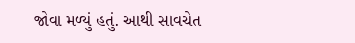જોવા મળ્યું હતું. આથી સાવચેત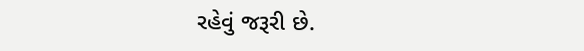રહેવું જરૂરી છે.